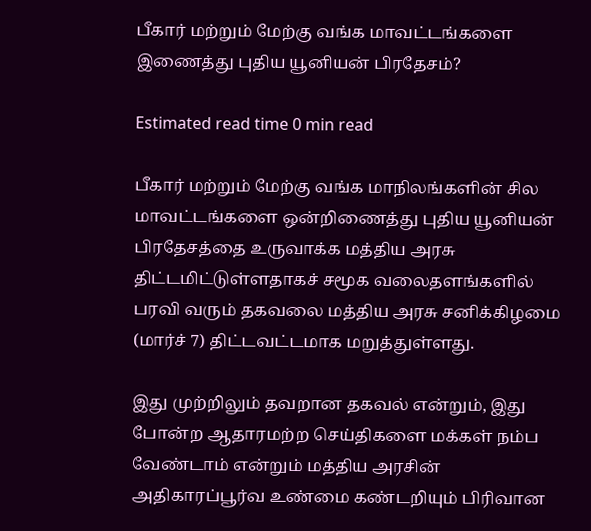பீகார் மற்றும் மேற்கு வங்க மாவட்டங்களை இணைத்து புதிய யூனியன் பிரதேசம்?

Estimated read time 0 min read

பீகார் மற்றும் மேற்கு வங்க மாநிலங்களின் சில மாவட்டங்களை ஒன்றிணைத்து புதிய யூனியன் பிரதேசத்தை உருவாக்க மத்திய அரசு திட்டமிட்டுள்ளதாகச் சமூக வலைதளங்களில் பரவி வரும் தகவலை மத்திய அரசு சனிக்கிழமை (மார்ச் 7) திட்டவட்டமாக மறுத்துள்ளது.

இது முற்றிலும் தவறான தகவல் என்றும், இது போன்ற ஆதாரமற்ற செய்திகளை மக்கள் நம்ப வேண்டாம் என்றும் மத்திய அரசின் அதிகாரப்பூர்வ உண்மை கண்டறியும் பிரிவான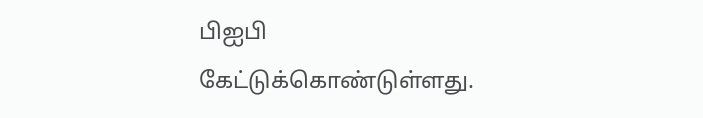பிஐபி கேட்டுக்கொண்டுள்ளது.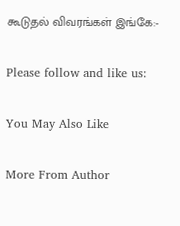கூடுதல் விவரங்கள் இங்கே:-

Please follow and like us:

You May Also Like

More From Author